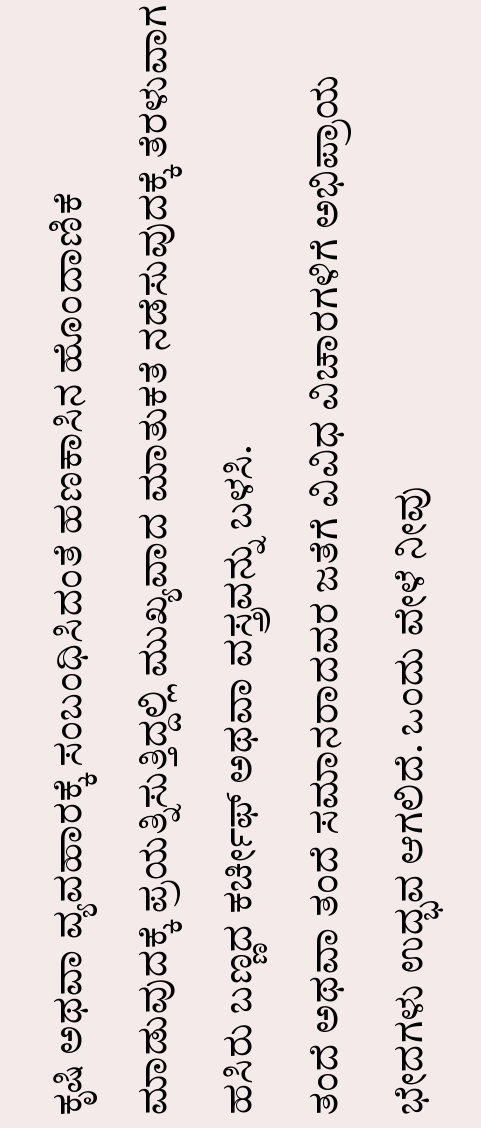ಕೃಷಿ ಅಥವಾ ವ್ಯವಹಾರಕ್ಕೆ ಸಂಬಂಧಿಸಿದಂತೆ ಹಣಕಾಸಿನ ಹೊಂದಾಣಿಕೆ ಮಾಡುವುದಕ್ಕೆ ಪ್ರಯತ್ನಿಸುತ್ತಿದ್ದಲ್ಲಿ ಮುಖ್ಯವಾದ ಮಾತುಕತೆ ನಡೆಸುವುದಕ್ಕೆ ತೆರಳುವಾಗ ಹಸಿರು ಬಣ್ಣದ ಕರ್ಚೀಫ್ ಅಥವಾ ವಸ್ತ್ರವನ್ನು ಬಳಸಿ.
ತಂದೆ ಅಥವಾ ತಂದೆ ಸಮಾನರಾದವರ ಜತೆಗೆ ವಿವಿಧ ವಿಚಾರಗಳಿಗೆ ಅಭಿಪ್ರಾಯ ಭೇದಗಳು ಉದ್ಭವ ಆಗಲಿದೆ. ಒಂದು ವೇಳೆ ನೀವು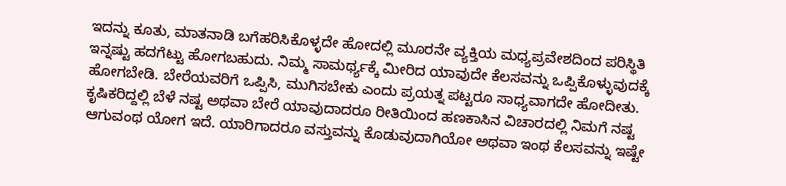ಇದನ್ನು ಕೂತು, ಮಾತನಾಡಿ ಬಗೆಹರಿಸಿಕೊಳ್ಳದೇ ಹೋದಲ್ಲಿ ಮೂರನೇ ವ್ಯಕ್ತಿಯ ಮಧ್ಯಪ್ರವೇಶದಿಂದ ಪರಿಸ್ಥಿತಿ ಇನ್ನಷ್ಟು ಹದಗೆಟ್ಟು ಹೋಗಬಹುದು. ನಿಮ್ಮ ಸಾಮರ್ಥ್ಯಕ್ಕೆ ಮೀರಿದ ಯಾವುದೇ ಕೆಲಸವನ್ನು ಒಪ್ಪಿಕೊಳ್ಳುವುದಕ್ಕೆ ಹೋಗಬೇಡಿ. ಬೇರೆಯವರಿಗೆ ಒಪ್ಪಿಸಿ, ಮುಗಿಸಬೇಕು ಎಂದು ಪ್ರಯತ್ನ ಪಟ್ಟರೂ ಸಾಧ್ಯವಾಗದೇ ಹೋದೀತು.
ಕೃಷಿಕರಿದ್ದಲ್ಲಿ ಬೆಳೆ ನಷ್ಟ ಅಥವಾ ಬೇರೆ ಯಾವುದಾದರೂ ರೀತಿಯಿಂದ ಹಣಕಾಸಿನ ವಿಚಾರದಲ್ಲಿ ನಿಮಗೆ ನಷ್ಟ ಆಗುವಂಥ ಯೋಗ ಇದೆ. ಯಾರಿಗಾದರೂ ವಸ್ತುವನ್ನು ಕೊಡುವುದಾಗಿಯೋ ಅಥವಾ ಇಂಥ ಕೆಲಸವನ್ನು ಇಷ್ಟೇ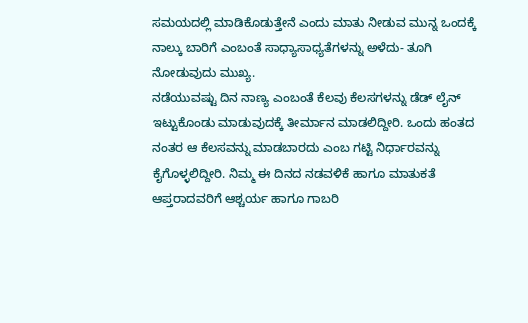ಸಮಯದಲ್ಲಿ ಮಾಡಿಕೊಡುತ್ತೇನೆ ಎಂದು ಮಾತು ನೀಡುವ ಮುನ್ನ ಒಂದಕ್ಕೆ ನಾಲ್ಕು ಬಾರಿಗೆ ಎಂಬಂತೆ ಸಾಧ್ಯಾಸಾಧ್ಯತೆಗಳನ್ನು ಅಳೆದು- ತೂಗಿ ನೋಡುವುದು ಮುಖ್ಯ.
ನಡೆಯುವಷ್ಟು ದಿನ ನಾಣ್ಯ ಎಂಬಂತೆ ಕೆಲವು ಕೆಲಸಗಳನ್ನು ಡೆಡ್ ಲೈನ್ ಇಟ್ಟುಕೊಂಡು ಮಾಡುವುದಕ್ಕೆ ತೀರ್ಮಾನ ಮಾಡಲಿದ್ದೀರಿ. ಒಂದು ಹಂತದ ನಂತರ ಆ ಕೆಲಸವನ್ನು ಮಾಡಬಾರದು ಎಂಬ ಗಟ್ಟಿ ನಿರ್ಧಾರವನ್ನು ಕೈಗೊಳ್ಳಲಿದ್ದೀರಿ. ನಿಮ್ಮ ಈ ದಿನದ ನಡವಳಿಕೆ ಹಾಗೂ ಮಾತುಕತೆ ಆಪ್ತರಾದವರಿಗೆ ಆಶ್ಚರ್ಯ ಹಾಗೂ ಗಾಬರಿ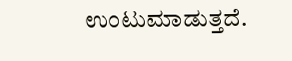ಉಂಟುಮಾಡುತ್ತದೆ.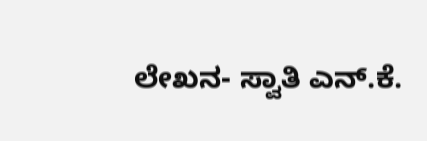ಲೇಖನ- ಸ್ವಾತಿ ಎನ್.ಕೆ.